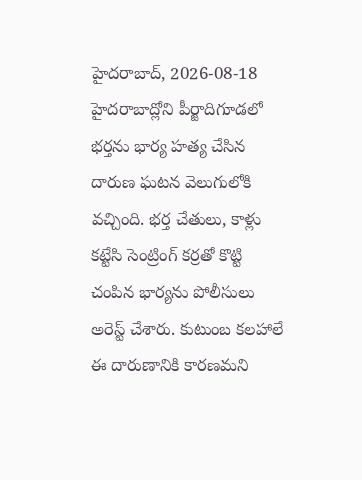హైదరాబాద్, 2026-08-18
హైదరాబాద్లోని పీర్జాదిగూడలో భర్తను భార్య హత్య చేసిన దారుణ ఘటన వెలుగులోకి వచ్చింది. భర్త చేతులు, కాళ్లు కట్టేసి సెంట్రింగ్ కర్రతో కొట్టి చంపిన భార్యను పోలీసులు అరెస్ట్ చేశారు. కుటుంబ కలహాలే ఈ దారుణానికి కారణమని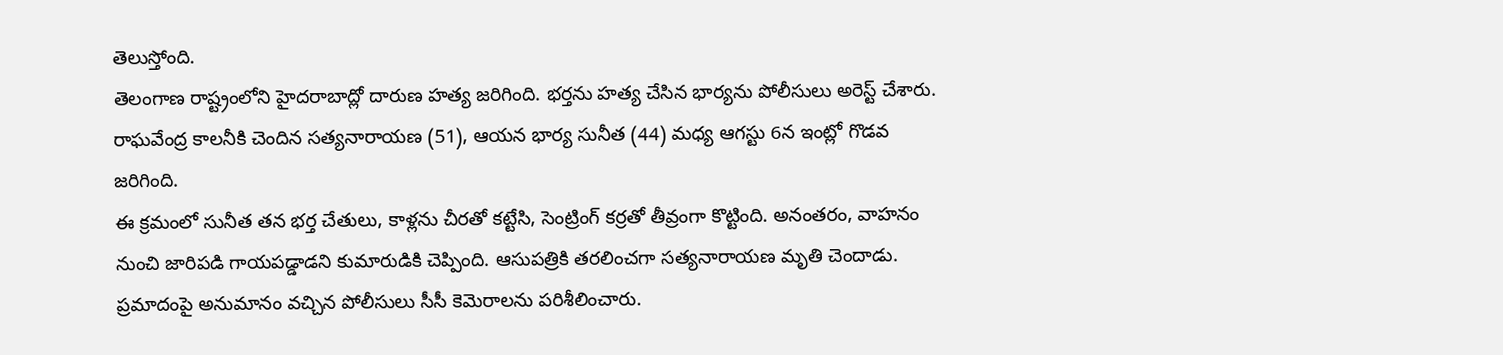తెలుస్తోంది.
తెలంగాణ రాష్ట్రంలోని హైదరాబాద్లో దారుణ హత్య జరిగింది. భర్తను హత్య చేసిన భార్యను పోలీసులు అరెస్ట్ చేశారు. రాఘవేంద్ర కాలనీకి చెందిన సత్యనారాయణ (51), ఆయన భార్య సునీత (44) మధ్య ఆగస్టు 6న ఇంట్లో గొడవ జరిగింది.
ఈ క్రమంలో సునీత తన భర్త చేతులు, కాళ్లను చీరతో కట్టేసి, సెంట్రింగ్ కర్రతో తీవ్రంగా కొట్టింది. అనంతరం, వాహనం నుంచి జారిపడి గాయపడ్డాడని కుమారుడికి చెప్పింది. ఆసుపత్రికి తరలించగా సత్యనారాయణ మృతి చెందాడు.
ప్రమాదంపై అనుమానం వచ్చిన పోలీసులు సీసీ కెమెరాలను పరిశీలించారు.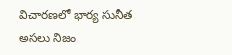విచారణలో భార్య సునీత అసలు నిజం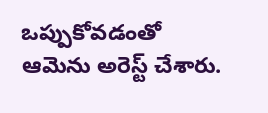ఒప్పుకోవడంతో ఆమెను అరెస్ట్ చేశారు.